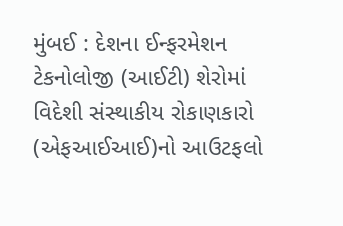મુંબઈ : દેશના ઈન્ફરમેશન ટેકનોલોજી (આઈટી) શેરોમાં વિદેશી સંસ્થાકીય રોકાણકારો (એફઆઈઆઈ)નો આઉટફલો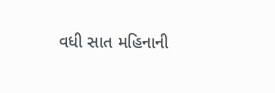વધી સાત મહિનાની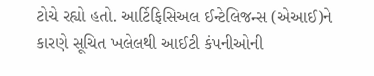ટોચે રહ્યો હતો. આર્ટિફિસિઅલ ઈન્ટેલિજન્સ (એઆઈ)ને કારણે સૂચિત ખલેલથી આઈટી કંપનીઓની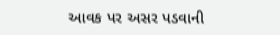આવક પર અસર પડવાની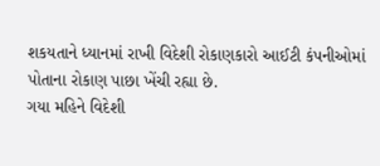શકયતાને ધ્યાનમાં રાખી વિદેશી રોકાણકારો આઈટી કંપનીઓમાં પોતાના રોકાણ પાછા ખેંચી રહ્યા છે.
ગયા મહિને વિદેશી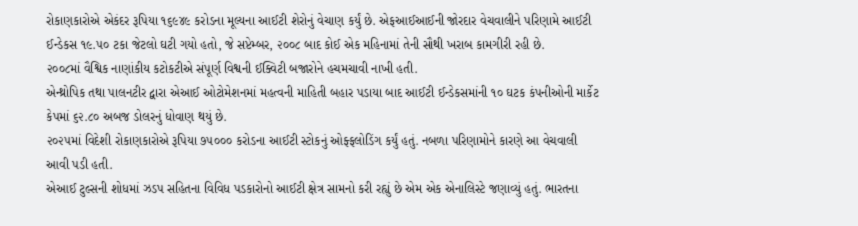રોકાણકારોએ એકંદર રૂપિયા ૧૬૯૪૯ કરોડના મૂલ્યના આઈટી શેરોનું વેચાણ કર્યું છે. એફઆઈઆઈની જોરદાર વેચવાલીને પરિણામે આઈટી ઈન્ડેકસ ૧૯.૫૦ ટકા જેટલો ઘટી ગયો હતો, જે સપ્ટેમ્બર, ૨૦૦૮ બાદ કોઈ એક મહિનામાં તેની સૌથી ખરાબ કામગીરી રહી છે.
૨૦૦૮માં વૈશ્વિક નાણાંકીય કટોકટીએ સંપૂર્ણ વિશ્વની ઈક્વિટી બજારોને હચમચાવી નાખી હતી.
એન્થ્રોપિક તથા પાલનટીર દ્વારા એઆઈ ઓટોમેશનમાં મહત્વની માહિતી બહાર પડાયા બાદ આઈટી ઈન્ડેકસમાંની ૧૦ ઘટક કંપનીઓની માર્કેટ કેપમાં ૬૨.૮૦ અબજ ડોલરનું ધોવાણ થયું છે.
૨૦૨૫માં વિદેશી રોકાણકારોએ રૂપિયા ૭૫૦૦૦ કરોડના આઈટી સ્ટોકનું ઓફ્ફલોડિંગ કર્યું હતું. નબળા પરિણામોને કારણે આ વેચવાલી આવી પડી હતી.
એઆઈ ટુલ્સની શોધમાં ઝડપ સહિતના વિવિધ પડકારોનો આઈટી ક્ષેત્ર સામનો કરી રહ્યું છે એમ એક એનાલિસ્ટે જણાવ્યું હતું. ભારતના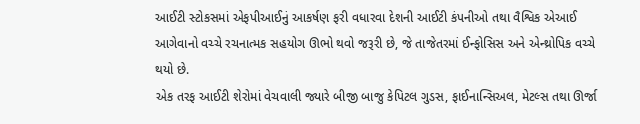આઈટી સ્ટોકસમાં એફપીઆઈનું આકર્ષણ ફરી વધારવા દેશની આઈટી કંપનીઓ તથા વૈશ્વિક એઆઈ આગેવાનો વચ્ચે રચનાત્મક સહયોગ ઊભો થવો જરૂરી છે, જે તાજેતરમાં ઈન્ફોસિસ અને એન્થ્રોપિક વચ્ચે થયો છે.
એક તરફ આઈટી શેરોમાં વેચવાલી જ્યારે બીજી બાજુ કેપિટલ ગુડસ, ફાઈનાન્સિઅલ, મેટલ્સ તથા ઊર્જા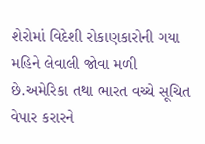શેરોમાં વિદેશી રોકાણકારોની ગયા મહિને લેવાલી જોવા મળી છે.અમેરિકા તથા ભારત વચ્ચે સૂચિત વેપાર કરારને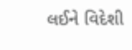લઈને વિદેશી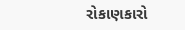રોકાણકારો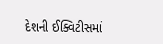દેશની ઈક્વિટીસમાં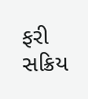ફરી સક્રિય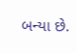બન્યા છે.